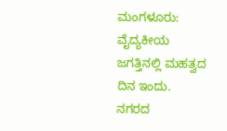ಮಂಗಳೂರು: ವೈದ್ಯಕೀಯ ಜಗತ್ತಿನಲ್ಲಿ ಮಹತ್ವದ ದಿನ ಇಂದು. ನಗರದ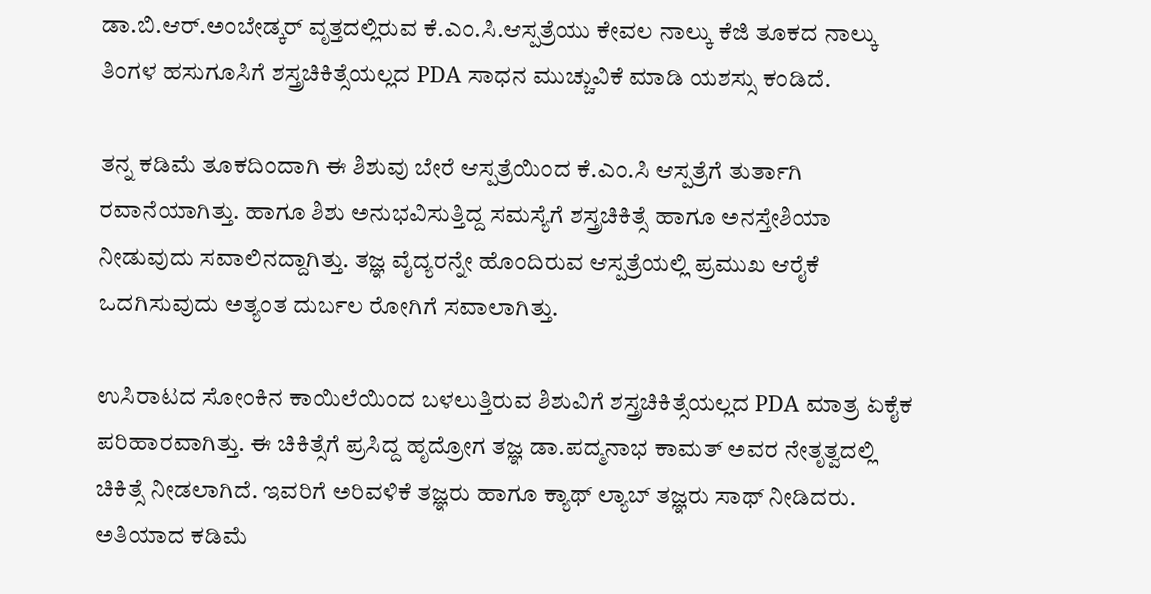ಡಾ.ಬಿ.ಆರ್.ಅಂಬೇಡ್ಕರ್‌ ವೃತ್ತದಲ್ಲಿರುವ ಕೆ.ಎಂ.ಸಿ.ಆಸ್ಪತ್ರೆಯು ಕೇವಲ ನಾಲ್ಕು ಕೆಜಿ ತೂಕದ ನಾಲ್ಕು ತಿಂಗಳ ಹಸುಗೂಸಿಗೆ ಶಸ್ತ್ರಚಿಕಿತ್ಸೆಯಲ್ಲದ PDA ಸಾಧನ ಮುಚ್ಚುವಿಕೆ ಮಾಡಿ ಯಶಸ್ಸು ಕಂಡಿದೆ.

ತನ್ನ ಕಡಿಮೆ ತೂಕದಿಂದಾಗಿ ಈ ಶಿಶುವು ಬೇರೆ ಆಸ್ಪತ್ರೆಯಿಂದ ಕೆ.ಎಂ.ಸಿ ಆಸ್ಪತ್ರೆಗೆ ತುರ್ತಾಗಿ ರವಾನೆಯಾಗಿತ್ತು. ಹಾಗೂ ಶಿಶು ಅನುಭವಿಸುತ್ತಿದ್ದ ಸಮಸ್ಯೆಗೆ ಶಸ್ತ್ರಚಿಕಿತ್ಸೆ ಹಾಗೂ ಅನಸ್ತೇಶಿಯಾ ನೀಡುವುದು ಸವಾಲಿನದ್ದಾಗಿತ್ತು. ತಜ್ಞ ವೈದ್ಯರನ್ನೇ ಹೊಂದಿರುವ ಆಸ್ಪತ್ರೆಯಲ್ಲಿ ಪ್ರಮುಖ ಆರೈಕೆ ಒದಗಿಸುವುದು ಅತ್ಯಂತ ದುರ್ಬಲ ರೋಗಿಗೆ ಸವಾಲಾಗಿತ್ತು.

ಉಸಿರಾಟದ ಸೋಂಕಿನ ಕಾಯಿಲೆಯಿಂದ ಬಳಲುತ್ತಿರುವ ಶಿಶುವಿಗೆ ಶಸ್ತ್ರಚಿಕಿತ್ಸೆಯಲ್ಲದ PDA ಮಾತ್ರ ಏಕೈಕ ಪರಿಹಾರವಾಗಿತ್ತು. ಈ ಚಿಕಿತ್ಸೆಗೆ ಪ್ರಸಿದ್ದ ಹೃದ್ರೋಗ ತಜ್ಞ ಡಾ.ಪದ್ಮನಾಭ ಕಾಮತ್‌ ಅವರ ನೇತೃತ್ವದಲ್ಲಿ ಚಿಕಿತ್ಸೆ ನೀಡಲಾಗಿದೆ. ಇವರಿಗೆ ಅರಿವಳಿಕೆ ತಜ್ಞರು ಹಾಗೂ ಕ್ಯಾಥ್‌ ಲ್ಯಾಬ್‌ ತಜ್ಞರು ಸಾಥ್‌ ನೀಡಿದರು. ಅತಿಯಾದ ಕಡಿಮೆ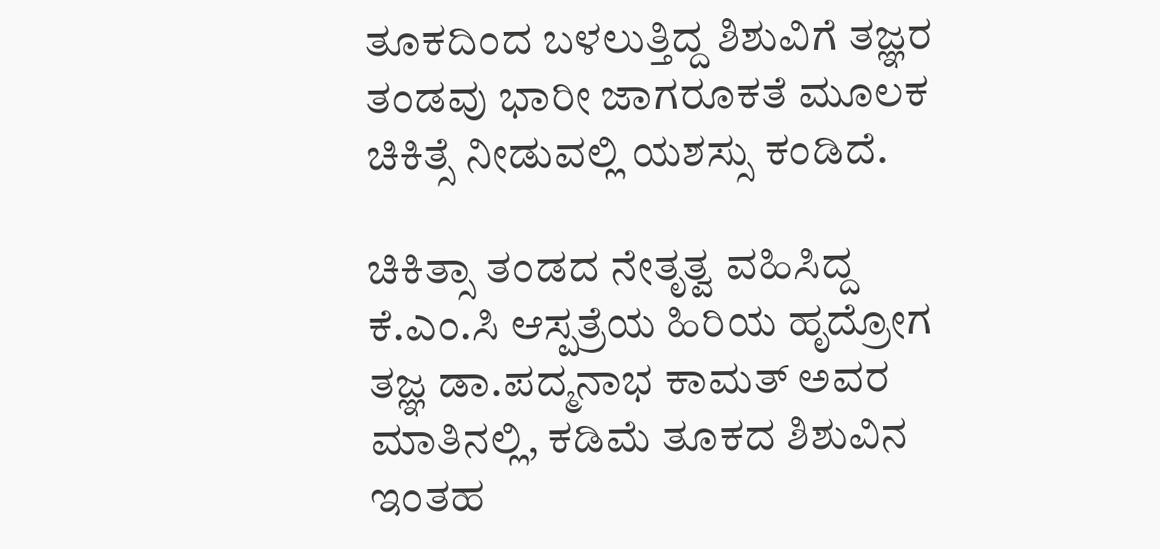ತೂಕದಿಂದ ಬಳಲುತ್ತಿದ್ದ ಶಿಶುವಿಗೆ ತಜ್ಞರ ತಂಡವು ಭಾರೀ ಜಾಗರೂಕತೆ ಮೂಲಕ ಚಿಕಿತ್ಸೆ ನೀಡುವಲ್ಲಿ ಯಶಸ್ಸು ಕಂಡಿದೆ.

ಚಿಕಿತ್ಸಾ ತಂಡದ ನೇತೃತ್ವ ವಹಿಸಿದ್ದ ಕೆ.ಎಂ.ಸಿ ಆಸ್ಪತ್ರೆಯ ಹಿರಿಯ ಹೃದ್ರೋಗ ತಜ್ಞ ಡಾ.ಪದ್ಮನಾಭ ಕಾಮತ್‌ ಅವರ ಮಾತಿನಲ್ಲಿ, ಕಡಿಮೆ ತೂಕದ ಶಿಶುವಿನ ಇಂತಹ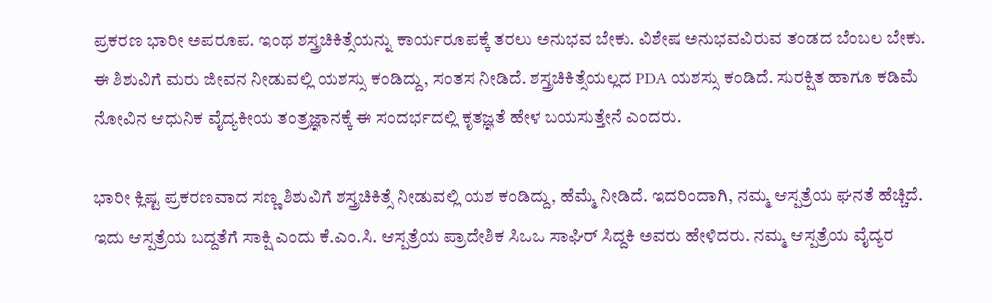ಪ್ರಕರಣ ಭಾರೀ ಅಪರೂಪ. ಇಂಥ ಶಸ್ತ್ರಚಿಕಿತ್ಸೆಯನ್ನು ಕಾರ್ಯರೂಪಕ್ಕೆ ತರಲು ಅನುಭವ ಬೇಕು. ವಿಶೇಷ ಅನುಭವವಿರುವ ತಂಡದ ಬೆಂಬಲ ಬೇಕು. ಈ ಶಿಶುವಿಗೆ ಮರು ಜೀವನ ನೀಡುವಲ್ಲಿ ಯಶಸ್ಸು ಕಂಡಿದ್ದು, ಸಂತಸ ನೀಡಿದೆ. ಶಸ್ತ್ರಚಿಕಿತ್ಸೆಯಲ್ಲದ PDA ಯಶಸ್ಸು ಕಂಡಿದೆ. ಸುರಕ್ಷಿತ ಹಾಗೂ ಕಡಿಮೆ ನೋವಿನ ಆಧುನಿಕ ವೈದ್ಯಕೀಯ ತಂತ್ರಜ್ಞಾನಕ್ಕೆ ಈ ಸಂದರ್ಭದಲ್ಲಿ ಕೃತಜ್ಞತೆ ಹೇಳ ಬಯಸುತ್ತೇನೆ ಎಂದರು.

ಭಾರೀ ಕ್ಲಿಷ್ಟ ಪ್ರಕರಣವಾದ ಸಣ್ಣ ಶಿಶುವಿಗೆ ಶಸ್ತ್ರಚಿಕಿತ್ಸೆ ನೀಡುವಲ್ಲಿ ಯಶ ಕಂಡಿದ್ದು, ಹೆಮ್ಮೆ ನೀಡಿದೆ. ಇದರಿಂದಾಗಿ, ನಮ್ಮ ಆಸ್ಪತ್ರೆಯ ಘನತೆ ಹೆಚ್ಚಿದೆ. ಇದು ಆಸ್ಪತ್ರೆಯ ಬದ್ದತೆಗೆ ಸಾಕ್ಷಿ ಎಂದು ಕೆ.ಎಂ.ಸಿ. ಆಸ್ಪತ್ರೆಯ ಪ್ರಾದೇಶಿಕ ಸಿಒಒ ಸಾಘಿರ್‌ ಸಿದ್ದಕಿ ಅವರು ಹೇಳಿದರು. ನಮ್ಮ ಆಸ್ಪತ್ರೆಯ ವೈದ್ಯರ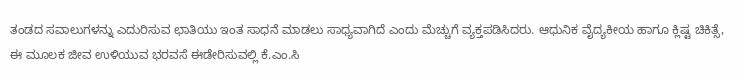ತಂಡದ ಸವಾಲುಗಳನ್ನು ಎದುರಿಸುವ ಛಾತಿಯು ಇಂತ ಸಾಧನೆ ಮಾಡಲು ಸಾಧ್ಯವಾಗಿದೆ ಎಂದು ಮೆಚ್ಚುಗೆ ವ್ಯಕ್ತಪಡಿಸಿದರು. ಆಧುನಿಕ ವೈದ್ಯಕೀಯ ಹಾಗೂ ಕ್ಲಿಷ್ಟ ಚಿಕಿತ್ಸೆ, ಈ ಮೂಲಕ ಜೀವ ಉಳಿಯುವ ಭರವಸೆ ಈಡೇರಿಸುವಲ್ಲಿ ಕೆ.ಎಂ.ಸಿ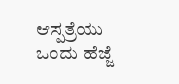ಆಸ್ಪತ್ರೆಯು ಒಂದು ಹೆಜ್ಜೆ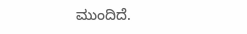ಮುಂದಿದೆ.